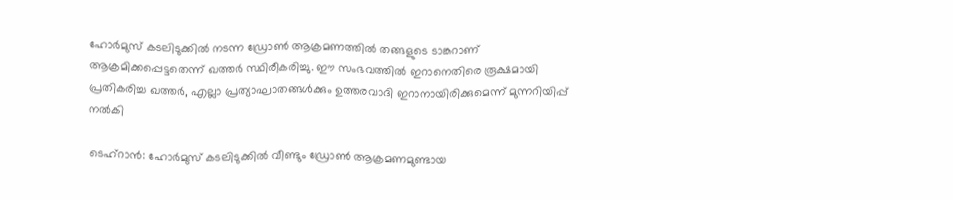ഹോർമുസ് കടലിടുക്കിൽ നടന്ന ഡ്രോൺ ആക്രമണത്തിൽ തങ്ങളുടെ ടാങ്കറാണ് ആക്രമിക്കപ്പെട്ടതെന്ന് ഖത്തർ സ്ഥിരീകരിച്ചു. ഈ സംഭവത്തിൽ ഇറാനെതിരെ രൂക്ഷമായി പ്രതികരിച്ച ഖത്തർ, എല്ലാ പ്രത്യാഘാതങ്ങൾക്കും ഉത്തരവാദി ഇറാനായിരിക്കുമെന്ന് മുന്നറിയിപ്പ് നൽകി

ടെഹ്റാൻ: ഹോർമുസ് കടലിടുക്കിൽ വീണ്ടും ഡ്രോൺ ആക്രമണമുണ്ടായ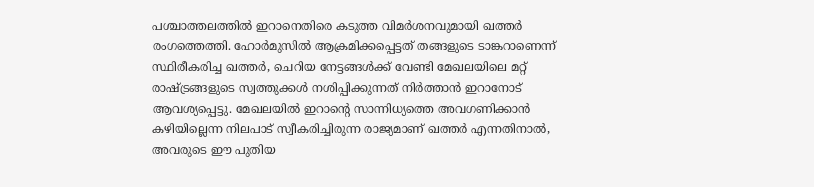പശ്ചാത്തലത്തിൽ ഇറാനെതിരെ കടുത്ത വിമർശനവുമായി ഖത്തർ രംഗത്തെത്തി. ഹോർമുസിൽ ആക്രമിക്കപ്പെട്ടത് തങ്ങളുടെ ടാങ്കറാണെന്ന് സ്ഥിരീകരിച്ച ഖത്തർ, ചെറിയ നേട്ടങ്ങൾക്ക് വേണ്ടി മേഖലയിലെ മറ്റ് രാഷ്ട്രങ്ങളുടെ സ്വത്തുക്കൾ നശിപ്പിക്കുന്നത് നിർത്താൻ ഇറാനോട് ആവശ്യപ്പെട്ടു. മേഖലയിൽ ഇറാന്റെ സാന്നിധ്യത്തെ അവഗണിക്കാൻ കഴിയില്ലെന്ന നിലപാട് സ്വീകരിച്ചിരുന്ന രാജ്യമാണ് ഖത്തർ എന്നതിനാൽ, അവരുടെ ഈ പുതിയ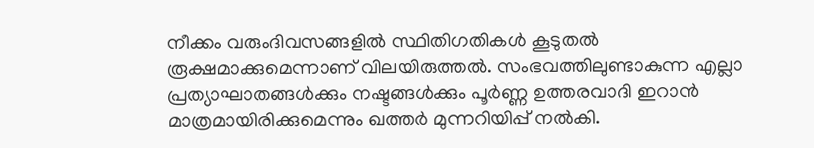നീക്കം വരുംദിവസങ്ങളിൽ സ്ഥിതിഗതികൾ കൂടുതൽ രൂക്ഷമാക്കുമെന്നാണ് വിലയിരുത്തൽ. സംഭവത്തിലുണ്ടാകുന്ന എല്ലാ പ്രത്യാഘാതങ്ങൾക്കും നഷ്ടങ്ങൾക്കും പൂർണ്ണ ഉത്തരവാദി ഇറാൻ മാത്രമായിരിക്കുമെന്നും ഖത്തർ മുന്നറിയിപ്പ് നൽകി.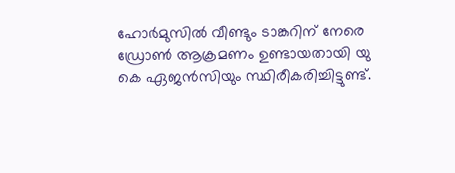ഹോർമുസിൽ വീണ്ടും ടാങ്കറിന് നേരെ ഡ്രോൺ ആക്രമണം ഉണ്ടായതായി യു കെ ഏജൻസിയും സ്ഥിരീകരിച്ചിട്ടുണ്ട്.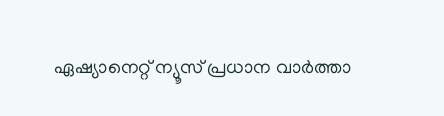ഏഷ്യാനെറ്റ് ന്യൂസ് പ്രധാന വാർത്താ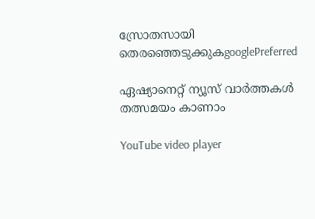സ്രോതസായി തെരഞ്ഞെടുക്കുകgooglePreferred

ഏഷ്യാനെറ്റ് ന്യൂസ് വാർത്തകൾ തത്സമയം കാണാം

YouTube video player